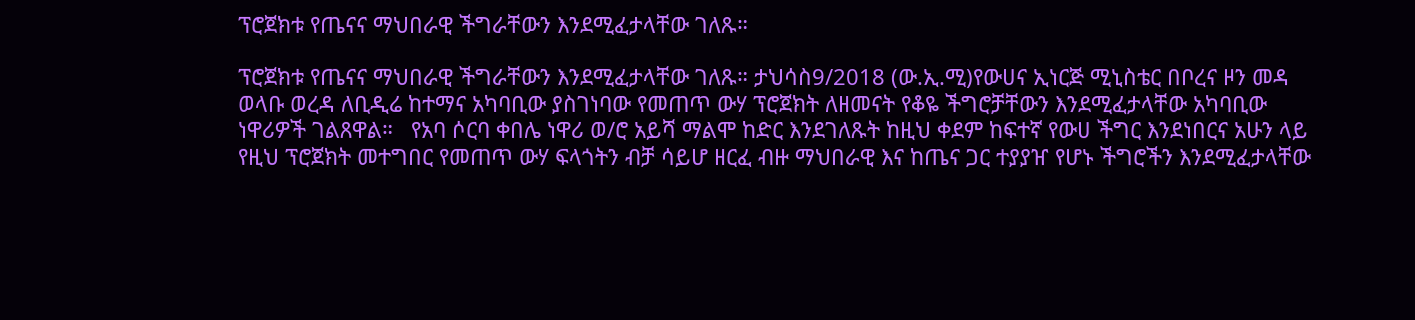ፕሮጀክቱ የጤናና ማህበራዊ ችግራቸውን እንደሚፈታላቸው ገለጹ።

ፕሮጀክቱ የጤናና ማህበራዊ ችግራቸውን እንደሚፈታላቸው ገለጹ። ታህሳስ9/2018 (ው.ኢ.ሚ)የውሀና ኢነርጅ ሚኒስቴር በቦረና ዞን መዳ ወላቡ ወረዳ ለቢዲሬ ከተማና አካባቢው ያስገነባው የመጠጥ ውሃ ፕሮጀክት ለዘመናት የቆዬ ችግሮቻቸውን እንደሚፈታላቸው አካባቢው ነዋሪዎች ገልጸዋል።   የአባ ሶርባ ቀበሌ ነዋሪ ወ/ሮ አይሻ ማልሞ ከድር እንደገለጹት ከዚህ ቀደም ከፍተኛ የውሀ ችግር እንደነበርና አሁን ላይ የዚህ ፕሮጀክት መተግበር የመጠጥ ውሃ ፍላጎትን ብቻ ሳይሆ ዘርፈ ብዙ ማህበራዊ እና ከጤና ጋር ተያያዠ የሆኑ ችግሮችን እንደሚፈታላቸው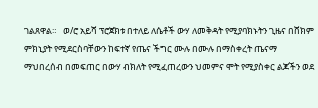ገልጸዋል።   ወ/ሮ አይሻ ፕሮጀክቱ በተለይ ለሴቶች ውሃ ለመቅዳት የሚያባክኑትን ጊዜና በሸክም ምክኒያት የሚደርስባቸውን ከፍተኛ የጤና ችግር ሙሉ በሙሉ በማስቀረት ጤናማ ማህበረሰብ በመፍጠር በውሃ ብክለት የሚፈጠረውን ህመምና ሞት የሚያስቀር ልጆችን ወደ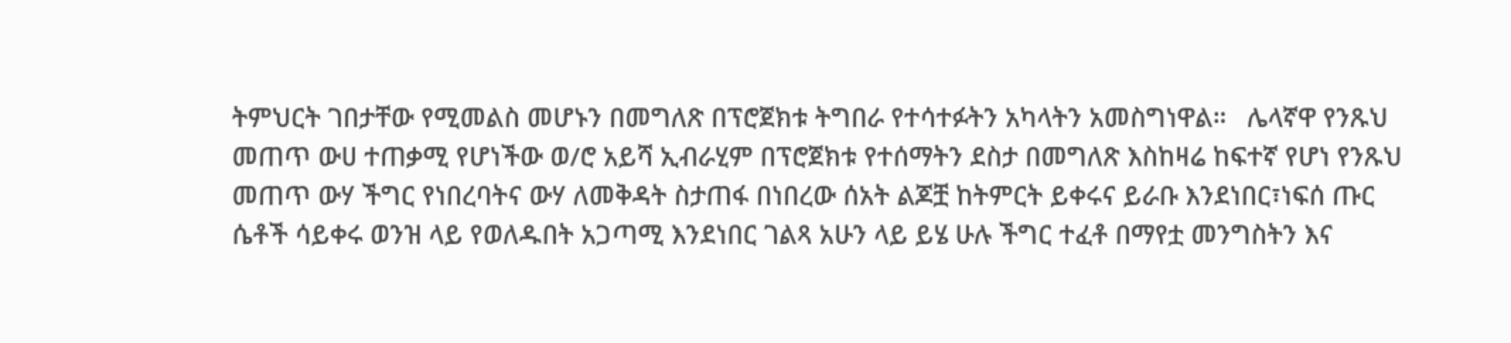ትምህርት ገበታቸው የሚመልስ መሆኑን በመግለጽ በፕሮጀክቱ ትግበራ የተሳተፉትን አካላትን አመስግነዋል።   ሌላኛዋ የንጹህ መጠጥ ውሀ ተጠቃሚ የሆነችው ወ/ሮ አይሻ ኢብራሂም በፕሮጀክቱ የተሰማትን ደስታ በመግለጽ እስከዛሬ ከፍተኛ የሆነ የንጹህ መጠጥ ውሃ ችግር የነበረባትና ውሃ ለመቅዳት ስታጠፋ በነበረው ሰአት ልጆቿ ከትምርት ይቀሩና ይራቡ እንደነበር፣ነፍሰ ጡር ሴቶች ሳይቀሩ ወንዝ ላይ የወለዱበት አጋጣሚ እንደነበር ገልጻ አሁን ላይ ይሄ ሁሉ ችግር ተፈቶ በማየቷ መንግስትን እና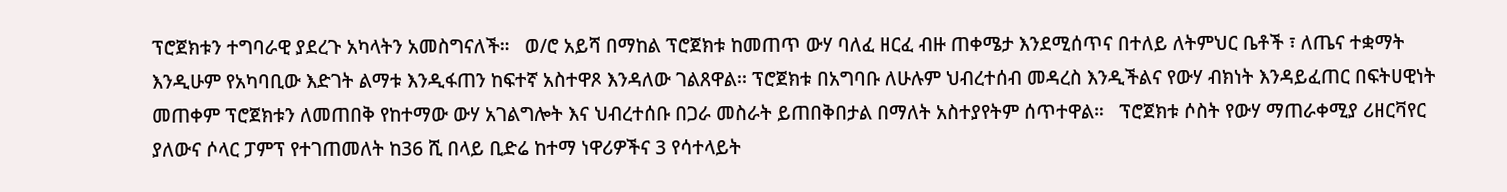ፕሮጀክቱን ተግባራዊ ያደረጉ አካላትን አመስግናለች።   ወ/ሮ አይሻ በማከል ፕሮጀክቱ ከመጠጥ ውሃ ባለፈ ዘርፈ ብዙ ጠቀሜታ እንደሚሰጥና በተለይ ለትምህር ቤቶች ፣ ለጤና ተቋማት እንዲሁም የአካባቢው እድገት ልማቱ እንዲፋጠን ከፍተኛ አስተዋጾ እንዳለው ገልጸዋል፡፡ ፕሮጀክቱ በአግባቡ ለሁሉም ህብረተሰብ መዳረስ እንዲችልና የውሃ ብክነት እንዳይፈጠር በፍትሀዊነት መጠቀም ፕሮጀክቱን ለመጠበቅ የከተማው ውሃ አገልግሎት እና ህብረተሰቡ በጋራ መስራት ይጠበቅበታል በማለት አስተያየትም ሰጥተዋል።   ፕሮጀክቱ ሶስት የውሃ ማጠራቀሚያ ሪዘርቫየር ያለውና ሶላር ፓምፕ የተገጠመለት ከ36 ሺ በላይ ቢድሬ ከተማ ነዋሪዎችና 3 የሳተላይት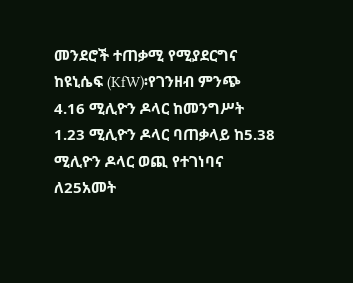መንደሮች ተጠቃሚ የሚያደርግና ከዩኒሴፍ (KfW)፡የገንዘብ ምንጭ 4.16 ሚሊዮን ዶላር ከመንግሥት 1.23 ሚሊዮን ዶላር ባጠቃላይ ከ5.38 ሚሊዮን ዶላር ወጪ የተገነባና ለ25አመት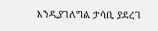እንዲያገለግል ታሳቢ ያደረገ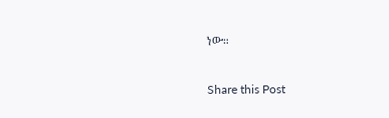ነው።

Share this Post